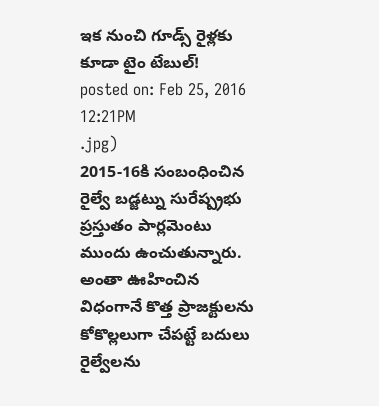ఇక నుంచి గూడ్స్ రైళ్లకు కూడా టైం టేబుల్!
posted on: Feb 25, 2016 12:21PM
.jpg)
2015-16కి సంబంధించిన రైల్వే బడ్జట్ను సురేష్ప్రభు ప్రస్తుతం పార్లమెంటు ముందు ఉంచుతున్నారు. అంతా ఊహించిన విధంగానే కొత్త ప్రాజక్టులను కోకొల్లలుగా చేపట్టే బదులు రైల్వేలను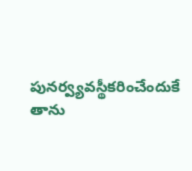పునర్వ్యవస్థీకరించేందుకే తాను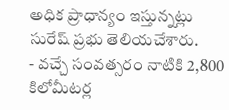అధిక ప్రాధాన్యం ఇస్తున్నట్లు సురేష్ ప్రభు తెలియచేశారు.
- వచ్చే సంవత్సరం నాటికి 2,800 కిలోమీటర్ల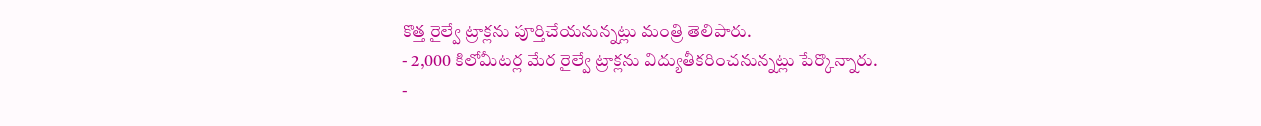కొత్త రైల్వే ట్రాక్లను పూర్తిచేయనున్నట్లు మంత్రి తెలిపారు.
- 2,000 కిలోమీటర్ల మేర రైల్వే ట్రాక్లను విద్యుతీకరించనున్నట్లు పేర్కొన్నారు.
-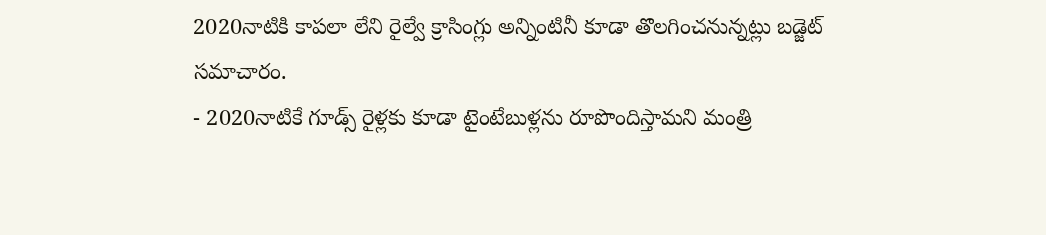2020నాటికి కాపలా లేని రైల్వే క్రాసింగ్లు అన్నింటినీ కూడా తొలగించనున్నట్లు బడ్జెట్ సమాచారం.
- 2020నాటికే గూడ్స్ రైళ్లకు కూడా టైంటేబుళ్లను రూపొందిస్తామని మంత్రి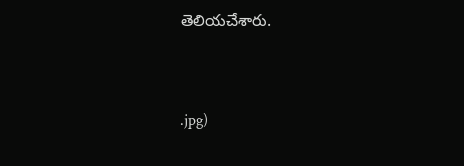తెలియచేశారు.



.jpg)